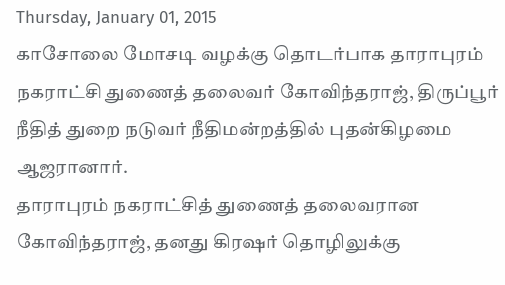Thursday, January 01, 2015
காசோலை மோசடி வழக்கு தொடர்பாக தாராபுரம் நகராட்சி துணைத் தலைவர் கோவிந்தராஜ், திருப்பூர் நீதித் துறை நடுவர் நீதிமன்றத்தில் புதன்கிழமை ஆஜரானார்.
தாராபுரம் நகராட்சித் துணைத் தலைவரான கோவிந்தராஜ், தனது கிரஷர் தொழிலுக்கு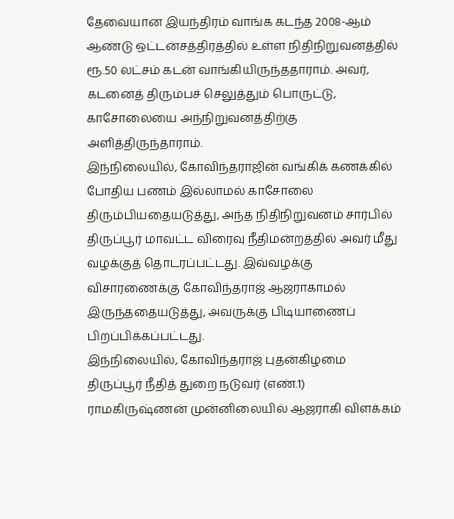தேவையான இயந்திரம் வாங்க கடந்த 2008-ஆம் ஆண்டு ஒட்டன்சத்திரத்தில் உள்ள நிதிநிறுவனத்தில் ரூ.50 லட்சம் கடன் வாங்கியிருந்ததாராம். அவர், கடனைத் திரும்பச் செலுத்தும் பொருட்டு, காசோலையை அந்நிறுவனத்திற்கு அளித்திருந்தாராம்.
இந்நிலையில், கோவிந்தராஜின் வங்கிக் கணக்கில் போதிய பணம் இல்லாமல் காசோலை திரும்பியதையடுத்து, அந்த நிதிநிறுவனம் சார்பில் திருப்பூர் மாவட்ட விரைவு நீதிமன்றத்தில் அவர் மீது வழக்குத் தொடரப்பட்டது. இவ்வழக்கு விசாரணைக்கு கோவிந்தராஜ் ஆஜராகாமல் இருந்ததையடுத்து, அவருக்கு பிடியாணைப் பிறப்பிக்கப்பட்டது.
இந்நிலையில், கோவிந்தராஜ் புதன்கிழமை திருப்பூர் நீதித் துறை நடுவர் (எண்.1) ராமகிருஷ்ணன் முன்னிலையில் ஆஜராகி விளக்கம்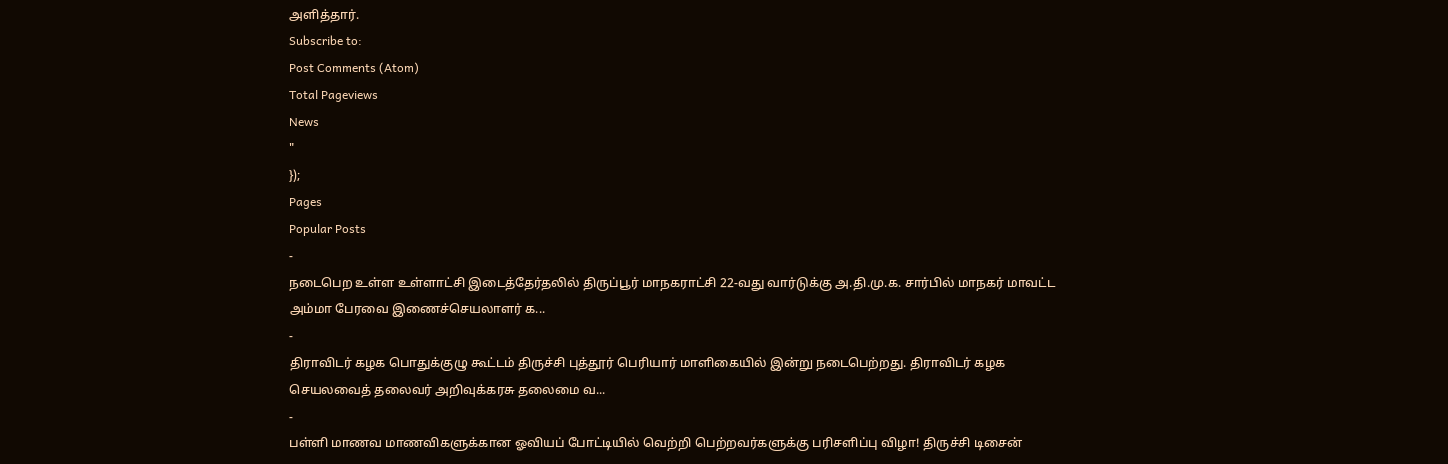அளித்தார்.
Subscribe to:
Post Comments (Atom)
Total Pageviews
News
"
});
Pages
Popular Posts
-
நடைபெற உள்ள உள்ளாட்சி இடைத்தேர்தலில் திருப்பூர் மாநகராட்சி 22-வது வார்டுக்கு அ.தி.மு.க. சார்பில் மாநகர் மாவட்ட அம்மா பேரவை இணைச்செயலாளர் க...
-
திராவிடர் கழக பொதுக்குழு கூட்டம் திருச்சி புத்தூர் பெரியார் மாளிகையில் இன்று நடைபெற்றது. திராவிடர் கழக செயலவைத் தலைவர் அறிவுக்கரசு தலைமை வ...
-
பள்ளி மாணவ மாணவிகளுக்கான ஓவியப் போட்டியில் வெற்றி பெற்றவர்களுக்கு பரிசளிப்பு விழா! திருச்சி டிசைன்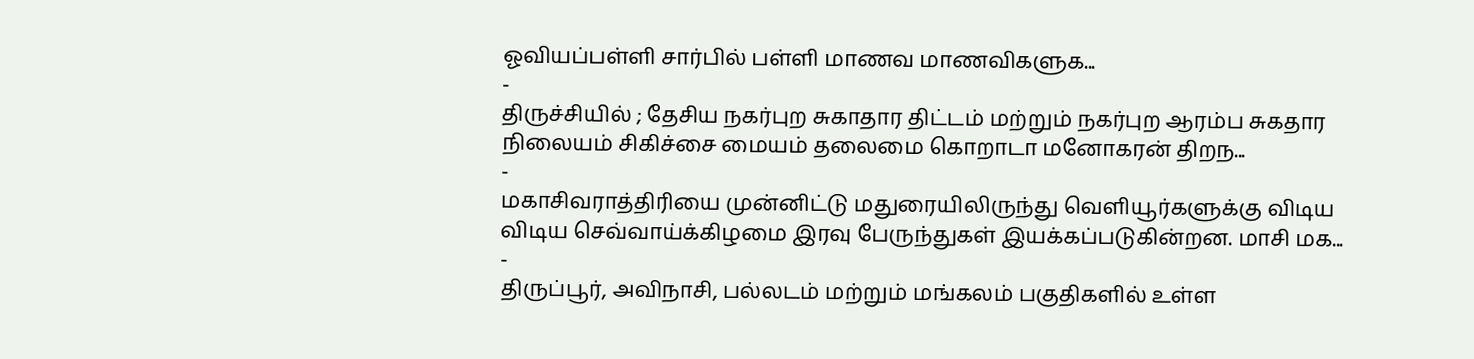ஓவியப்பள்ளி சார்பில் பள்ளி மாணவ மாணவிகளுக...
-
திருச்சியில் ; தேசிய நகர்புற சுகாதார திட்டம் மற்றும் நகர்புற ஆரம்ப சுகதார நிலையம் சிகிச்சை மையம் தலைமை கொறாடா மனோகரன் திறந...
-
மகாசிவராத்திரியை முன்னிட்டு மதுரையிலிருந்து வெளியூர்களுக்கு விடிய விடிய செவ்வாய்க்கிழமை இரவு பேருந்துகள் இயக்கப்படுகின்றன. மாசி மக...
-
திருப்பூர், அவிநாசி, பல்லடம் மற்றும் மங்கலம் பகுதிகளில் உள்ள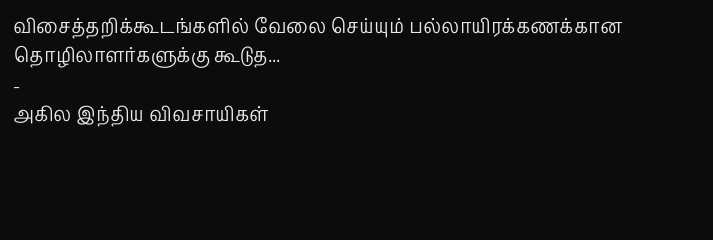விசைத்தறிக்கூடங்களில் வேலை செய்யும் பல்லாயிரக்கணக்கான தொழிலாளர்களுக்கு கூடுத...
-
அகில இந்திய விவசாயிகள்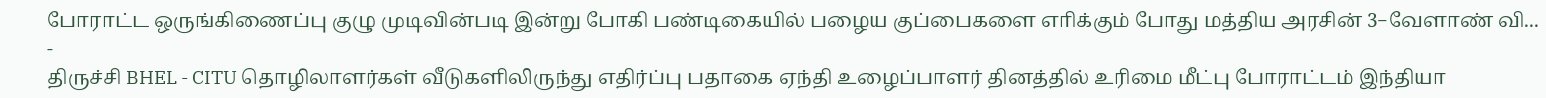போராட்ட ஒருங்கிணைப்பு குழு முடிவின்படி இன்று போகி பண்டிகையில் பழைய குப்பைகளை எாிக்கும் போது மத்திய அரசின் 3−வேளாண் வி...
-
திருச்சி BHEL - CITU தொழிலாளர்கள் வீடுகளிலிருந்து எதிர்ப்பு பதாகை ஏந்தி உழைப்பாளர் தினத்தில் உரிமை மீட்பு போராட்டம் இந்தியா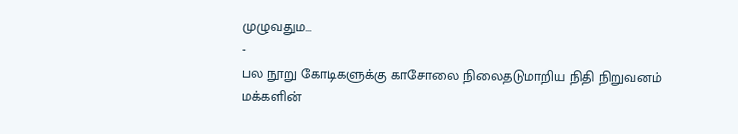முழுவதும...
-
பல நூறு கோடிகளுக்கு காசோலை நிலைதடுமாறிய நிதி நிறுவனம் மக்களின்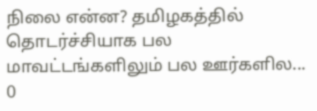நிலை என்ன? தமிழகத்தில் தொடர்ச்சியாக பல மாவட்டங்களிலும் பல ஊர்களில...
0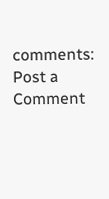comments:
Post a Comment